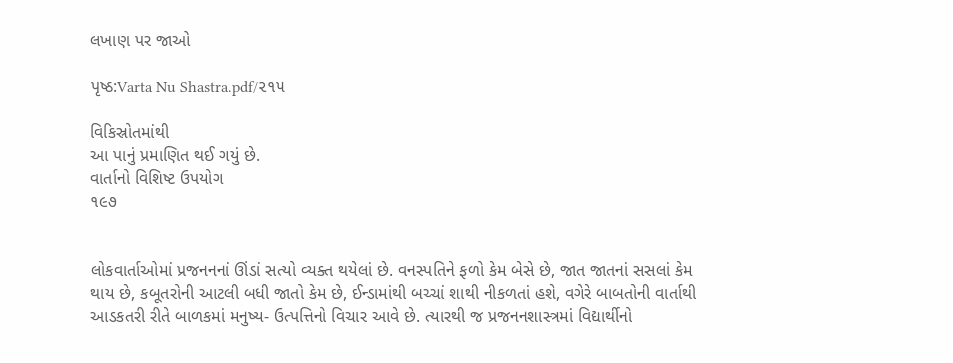લખાણ પર જાઓ

પૃષ્ઠ:Varta Nu Shastra.pdf/૨૧૫

વિકિસ્રોતમાંથી
આ પાનું પ્રમાણિત થઈ ગયું છે.
વાર્તાનો વિશિષ્ટ ઉપયોગ
૧૯૭


લોકવાર્તાઓમાં પ્રજનનનાં ઊંડાં સત્યો વ્યક્ત થયેલાં છે. વનસ્પતિને ફળો કેમ બેસે છે, જાત જાતનાં સસલાં કેમ થાય છે, કબૂતરોની આટલી બધી જાતો કેમ છે, ઈન્ડામાંથી બચ્ચાં શાથી નીકળતાં હશે, વગેરે બાબતોની વાર્તાથી આડકતરી રીતે બાળકમાં મનુષ્ય- ઉત્પત્તિનો વિચાર આવે છે. ત્યારથી જ પ્રજનનશાસ્ત્રમાં વિદ્યાર્થીનો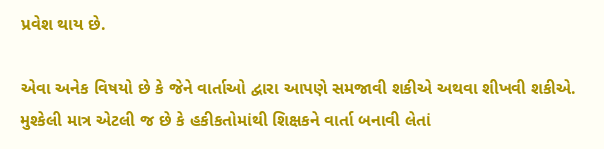પ્રવેશ થાય છે.

એવા અનેક વિષયો છે કે જેને વાર્તાઓ દ્વારા આપણે સમજાવી શકીએ અથવા શીખવી શકીએ. મુશ્કેલી માત્ર એટલી જ છે કે હકીકતોમાંથી શિક્ષકને વાર્તા બનાવી લેતાં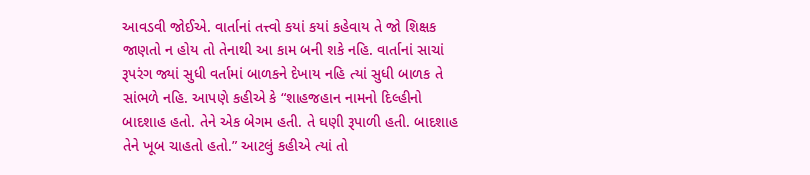આવડવી જોઈએ. વાર્તાનાં તત્ત્વો કયાં કયાં કહેવાય તે જો શિક્ષક જાણતો ન હોય તો તેનાથી આ કામ બની શકે નહિ. વાર્તાનાં સાચાં રૂપરંગ જ્યાં સુધી વર્તામાં બાળકને દેખાય નહિ ત્યાં સુધી બાળક તે સાંભળે નહિ. આપણે કહીએ કે “શાહજહાન નામનો દિલ્હીનો બાદશાહ હતો. તેને એક બેગમ હતી. તે ઘણી રૂપાળી હતી. બાદશાહ તેને ખૂબ ચાહતો હતો.” આટલું કહીએ ત્યાં તો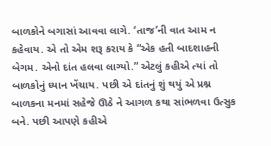બાળકોને બગાસાં આવવા લાગે. ‘તાજ’ની વાત આમ ન કહેવાય. એ તો એમ શરૂ કરાય કે “એક હતી બાદશાહની બેગમ. એનો દાંત હલવા લાગ્યો.” એટલું કહીએ ત્યાં તો બાળકોનું ધ્યાન ખેંચાય. પછી એ દાંતનું શું થયું એ પ્રશ્ન બાળકના મનમાં સહેજે ઊઠે ને આગળ કથા સાંભળવા ઉત્સુક બને. પછી આપણે કહીએ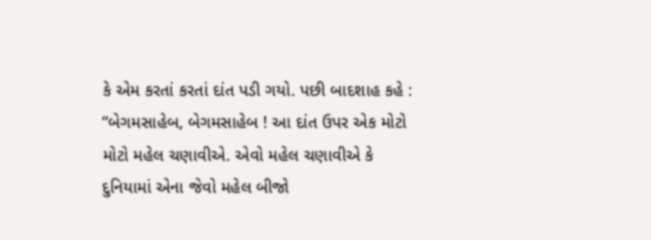કે એમ કરતાં કરતાં દાંત પડી ગયો. પછી બાદશાહ કહે : “બેગમસાહેબ, બેગમસાહેબ ! આ દાંત ઉપર એક મોટો મોટો મહેલ ચણાવીએ. એવો મહેલ ચણાવીએ કે દુનિયામાં એના જેવો મહેલ બીજો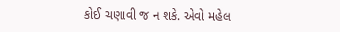કોઈ ચણાવી જ ન શકે. એવો મહેલ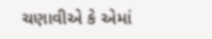ચણાવીએ કે એમાં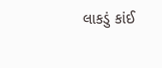લાકડું કાંઈ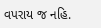વપરાય જ નહિ.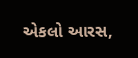એકલો આરસ,